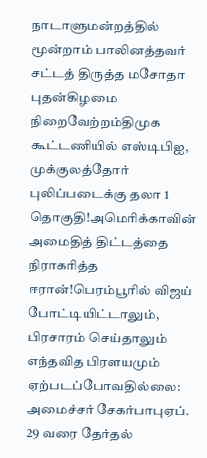நாடாளுமன்றத்தில் மூன்றாம் பாலினத்தவர் சட்டத் திருத்த மசோதா புதன்கிழமை நிறைவேற்றம்திமுக கூட்டணியில் எஸ்டிபிஐ, முக்குலத்தோர் புலிப்படைக்கு தலா 1 தொகுதி!அமெரிக்காவின் அமைதித் திட்டத்தை நிராகரித்த ஈரான்!பெரம்பூரில் விஜய் போட்டியிட்டாலும், பிரசாரம் செய்தாலும் எந்தவித பிரளயமும் ஏற்படப்போவதில்லை: அமைச்சர் சேகர்பாபுஏப். 29 வரை தேர்தல்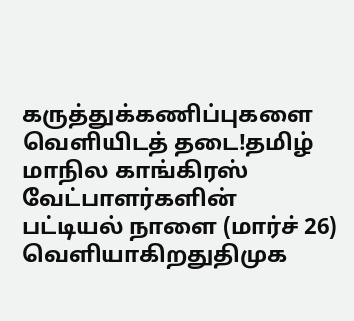கருத்துக்கணிப்புகளை வெளியிடத் தடை!தமிழ் மாநில காங்கிரஸ் வேட்பாளர்களின் பட்டியல் நாளை (மார்ச் 26) வெளியாகிறதுதிமுக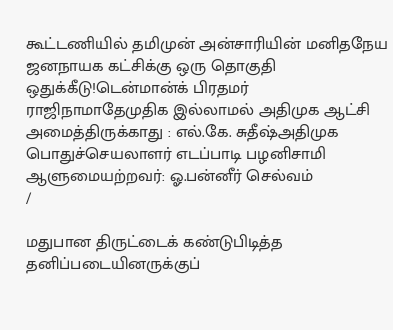கூட்டணியில் தமிமுன் அன்சாரியின் மனிதநேய ஜனநாயக கட்சிக்கு ஒரு தொகுதி ஒதுக்கீடு!டென்மான்க் பிரதமர் ராஜிநாமாதேமுதிக இல்லாமல் அதிமுக ஆட்சி அமைத்திருக்காது : எல்.கே. சுதீஷ்அதிமுக பொதுச்செயலாளர் எடப்பாடி பழனிசாமி ஆளுமையற்றவர்: ஓ.பன்னீர் செல்வம்
/

மதுபான திருட்டைக் கண்டுபிடித்த தனிப்படையினருக்குப்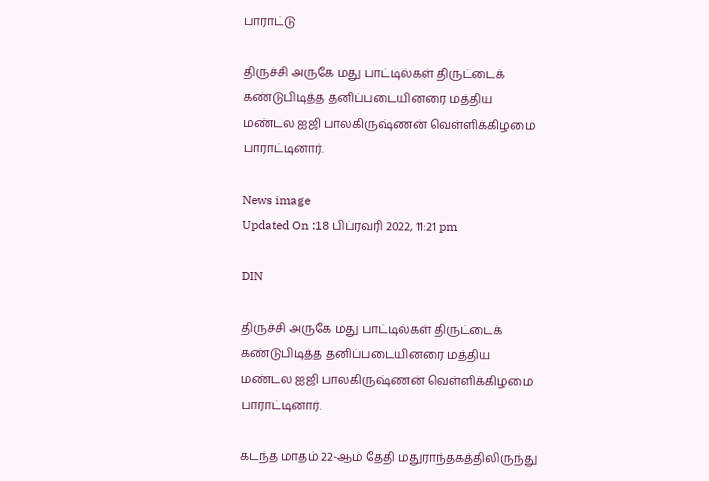பாராட்டு

திருச்சி அருகே மது பாட்டில்கள் திருட்டைக் கண்டுபிடித்த தனிப்படையினரை மத்திய மண்டல ஐஜி பாலகிருஷ்ணன் வெள்ளிக்கிழமை பாராட்டினார்.

News image
Updated On :18 பிப்ரவரி 2022, 11:21 pm

DIN

திருச்சி அருகே மது பாட்டில்கள் திருட்டைக் கண்டுபிடித்த தனிப்படையினரை மத்திய மண்டல ஐஜி பாலகிருஷ்ணன் வெள்ளிக்கிழமை பாராட்டினார்.

கடந்த மாதம் 22-ஆம் தேதி மதுராந்தகத்திலிருந்து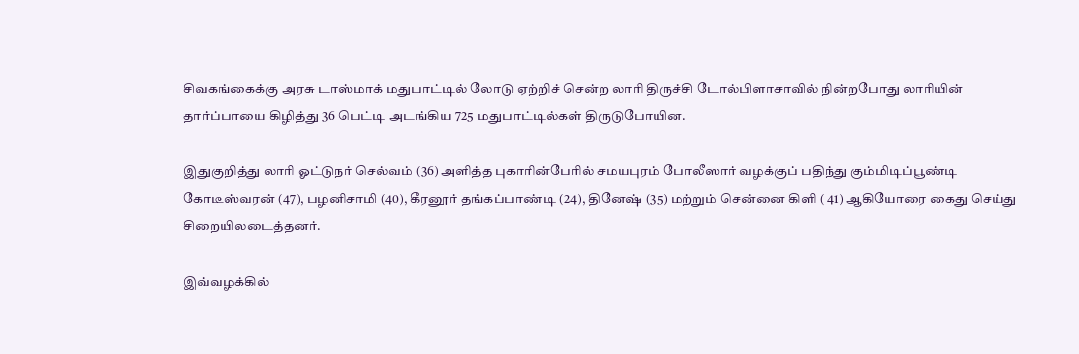சிவகங்கைக்கு அரசு டாஸ்மாக் மதுபாட்டில் லோடு ஏற்றிச் சென்ற லாரி திருச்சி டோல்பிளாசாவில் நின்றபோது லாரியின் தார்ப்பாயை கிழித்து 36 பெட்டி அடங்கிய 725 மதுபாட்டில்கள் திருடுபோயின.

இதுகுறித்து லாரி ஓட்டுநர் செல்வம் (36) அளித்த புகாரின்பேரில் சமயபுரம் போலீஸார் வழக்குப் பதிந்து கும்மிடிப்பூண்டி கோடீஸ்வரன் (47), பழனிசாமி (40), கீரனூர் தங்கப்பாண்டி (24), தினேஷ் (35) மற்றும் சென்னை கிளி ( 41) ஆகியோரை கைது செய்து சிறையிலடைத்தனர்.

இவ்வழக்கில்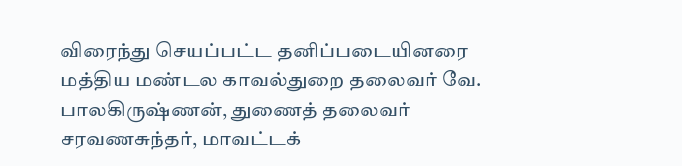விரைந்து செயப்பட்ட தனிப்படையினரை மத்திய மண்டல காவல்துறை தலைவர் வே. பாலகிருஷ்ணன், துணைத் தலைவர் சரவணசுந்தர், மாவட்டக்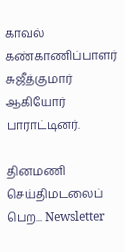காவல் கண்காணிப்பாளர் சுஜீத்குமார் ஆகியோர் பாராட்டினர்.

தினமணி செய்திமடலைப் பெற... Newsletter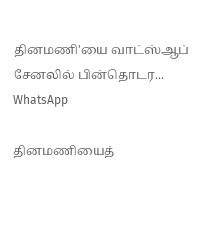தினமணி'யை வாட்ஸ்ஆப் சேனலில் பின்தொடர... WhatsApp

தினமணியைத்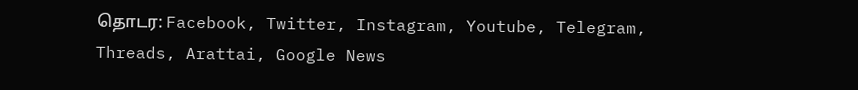தொடர: Facebook, Twitter, Instagram, Youtube, Telegram, Threads, Arattai, Google News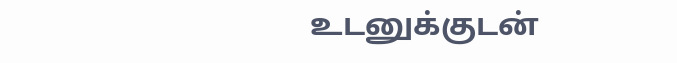உடனுக்குடன்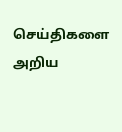செய்திகளை அறிய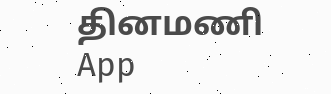தினமணி App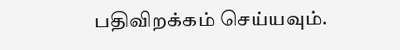பதிவிறக்கம் செய்யவும்.